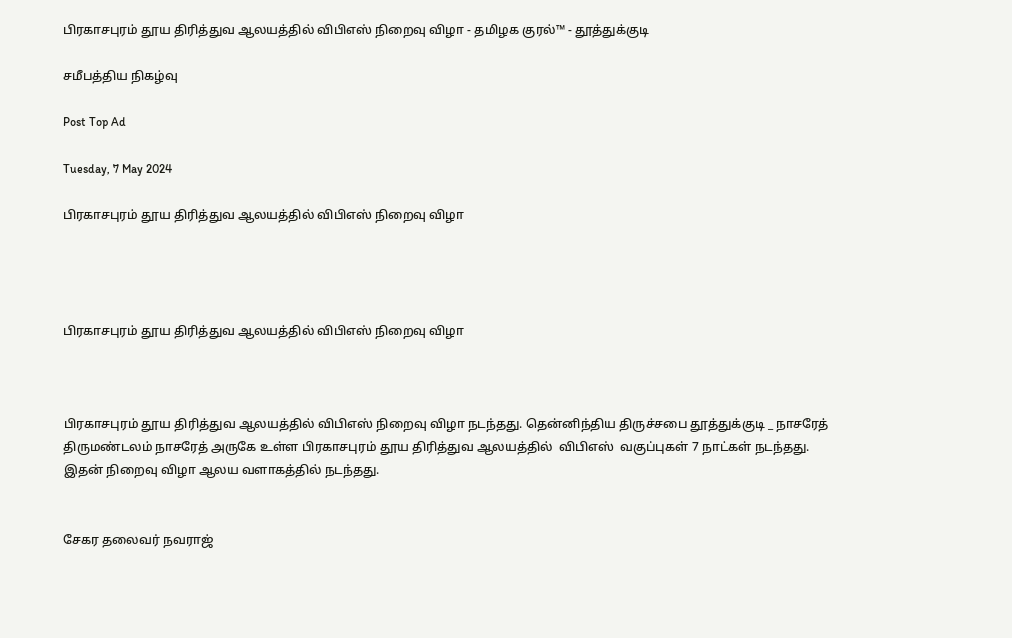பிரகாசபுரம் தூய திரித்துவ ஆலயத்தில் விபிஎஸ் நிறைவு விழா - தமிழக குரல்™ - தூத்துக்குடி

சமீபத்திய நிகழ்வு

Post Top Ad

Tuesday, 7 May 2024

பிரகாசபுரம் தூய திரித்துவ ஆலயத்தில் விபிஎஸ் நிறைவு விழா




பிரகாசபுரம் தூய திரித்துவ ஆலயத்தில் விபிஎஸ் நிறைவு விழா



பிரகாசபுரம் தூய திரித்துவ ஆலயத்தில் விபிஎஸ் நிறைவு விழா நடந்தது. தென்னிந்திய திருச்சபை தூத்துக்குடி _ நாசரேத் திருமண்டலம் நாசரேத் அருகே உள்ள பிரகாசபுரம் தூய திரித்துவ ஆலயத்தில்  விபிஎஸ்  வகுப்புகள் 7 நாட்கள் நடந்தது. இதன் நிறைவு விழா ஆலய வளாகத்தில் நடந்தது.


சேகர தலைவர் நவராஜ்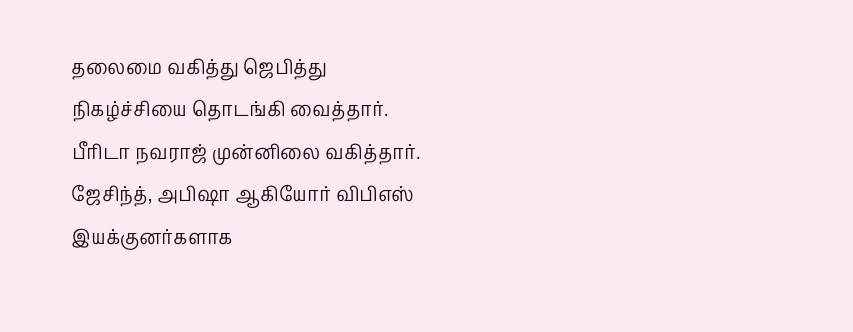தலைமை வகித்து ஜெபித்து நிகழ்ச்சியை தொடங்கி வைத்தார். பீரிடா நவராஜ் முன்னிலை வகித்தார். ஜேசிந்த், அபிஷா ஆகியோர் விபிஎஸ் இயக்குனர்களாக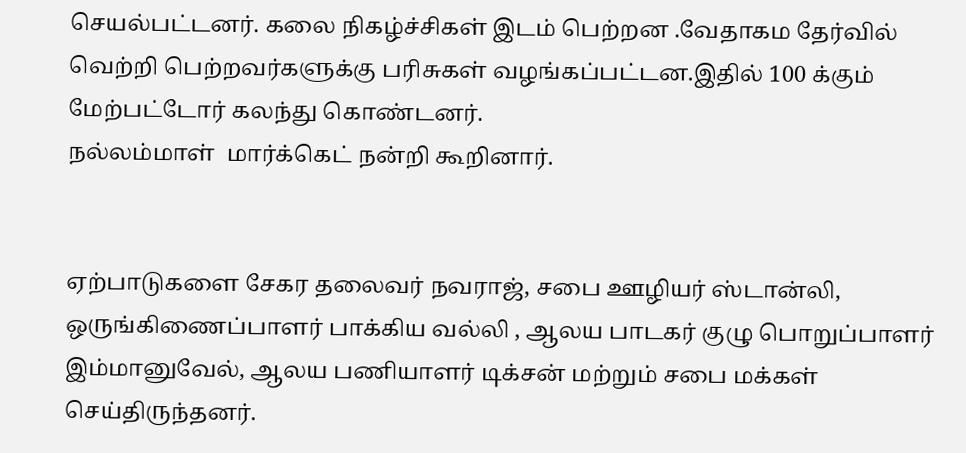செயல்பட்டனர். கலை நிகழ்ச்சிகள் இடம் பெற்றன .வேதாகம தேர்வில்  வெற்றி பெற்றவர்களுக்கு பரிசுகள் வழங்கப்பட்டன.இதில் 100 க்கும் மேற்பட்டோர் கலந்து கொண்டனர்.
நல்லம்மாள்  மார்க்கெட் நன்றி கூறினார்.


ஏற்பாடுகளை சேகர தலைவர் நவராஜ், சபை ஊழியர் ஸ்டான்லி, ஒருங்கிணைப்பாளர் பாக்கிய வல்லி , ஆலய பாடகர் குழு பொறுப்பாளர் இம்மானுவேல், ஆலய பணியாளர் டிக்சன் மற்றும் சபை மக்கள் செய்திருந்தனர்.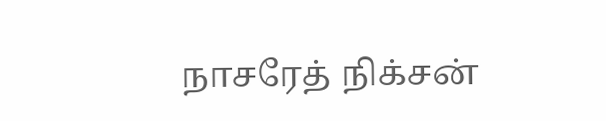நாசரேத் நிக்சன்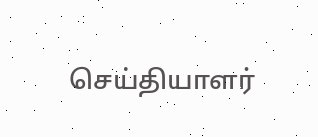செய்தியாளர்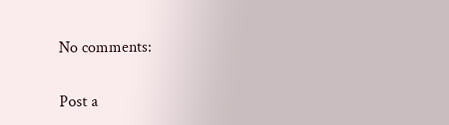No comments:

Post a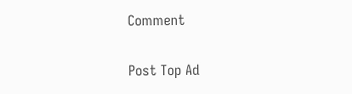Comment

Post Top Ad